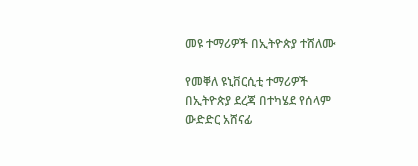መዩ ተማሪዎች በኢትዮጵያ ተሸለሙ

የመቐለ ዩኒቨርሲቲ ተማሪዎች በኢትዮጵያ ደረጃ በተካሄደ የሰላም ውድድር አሸናፊ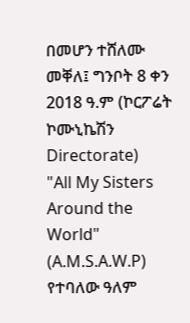በመሆን ተሸለሙ
መቐለ፤ ግንቦት 8 ቀን 2018 ዓ.ም (ኮርፖሬት ኮሙኒኬሽን Directorate)
"All My Sisters Around the World" (A.M.S.A.W.P) የተባለው ዓለም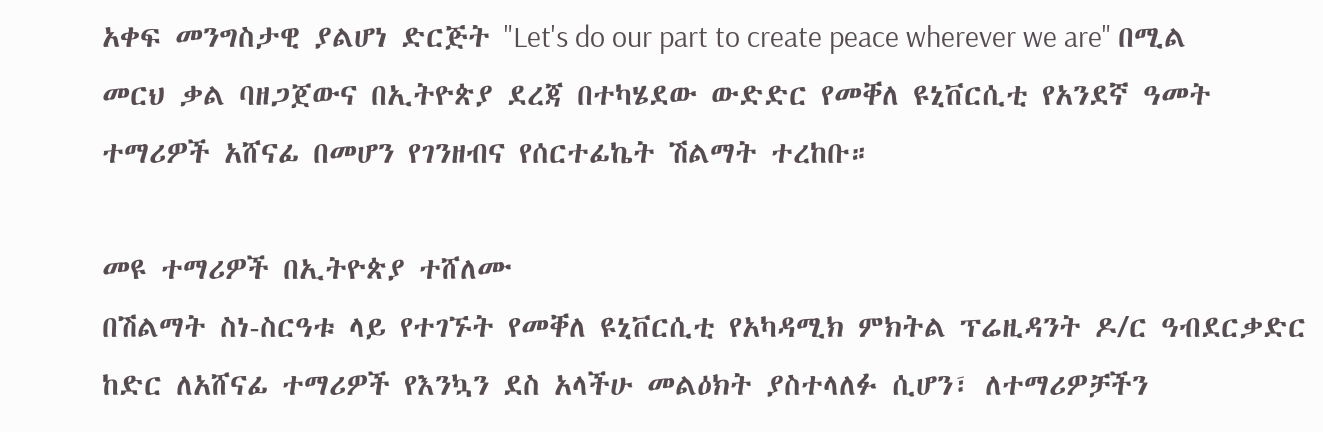አቀፍ መንግስታዊ ያልሆነ ድርጅት "Let's do our part to create peace wherever we are" በሚል መርህ ቃል ባዘጋጀውና በኢትዮጵያ ደረጃ በተካሄደው ውድድር የመቐለ ዩኒቨርሲቲ የአንደኛ ዓመት ተማሪዎች አሸናፊ በመሆን የገንዘብና የሰርተፊኬት ሽልማት ተረከቡ።

መዩ ተማሪዎች በኢትዮጵያ ተሸለሙ
በሽልማት ስነ-ስርዓቱ ላይ የተገኙት የመቐለ ዩኒቨርሲቲ የአካዳሚክ ምክትል ፕሬዚዳንት ዶ/ር ዓብደርቃድር ከድር ለአሸናፊ ተማሪዎች የእንኳን ደስ አላችሁ መልዕክት ያስተላለፉ ሲሆን፣ ለተማሪዎቻችን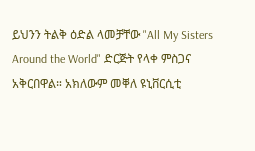ይህንን ትልቅ ዕድል ላመቻቸው "All My Sisters Around the World" ድርጅት የላቀ ምስጋና አቅርበዋል። አክለውም መቐለ ዩኒቨርሲቲ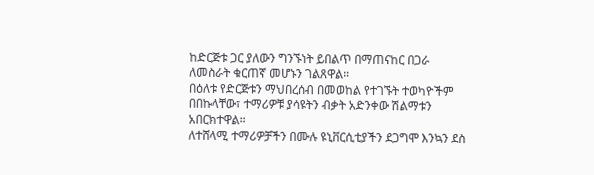ከድርጅቱ ጋር ያለውን ግንኙነት ይበልጥ በማጠናከር በጋራ ለመስራት ቁርጠኛ መሆኑን ገልጸዋል።
በዕለቱ የድርጅቱን ማህበረሰብ በመወከል የተገኙት ተወካዮችም በበኩላቸው፣ ተማሪዎቹ ያሳዩትን ብቃት አድንቀው ሽልማቱን አበርክተዋል።
ለተሸላሚ ተማሪዎቻችን በሙሉ ዩኒቨርሲቲያችን ደጋግሞ እንኳን ደስ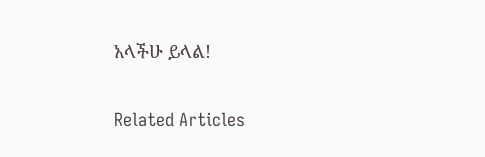አላችሁ ይላል!

Related Articles